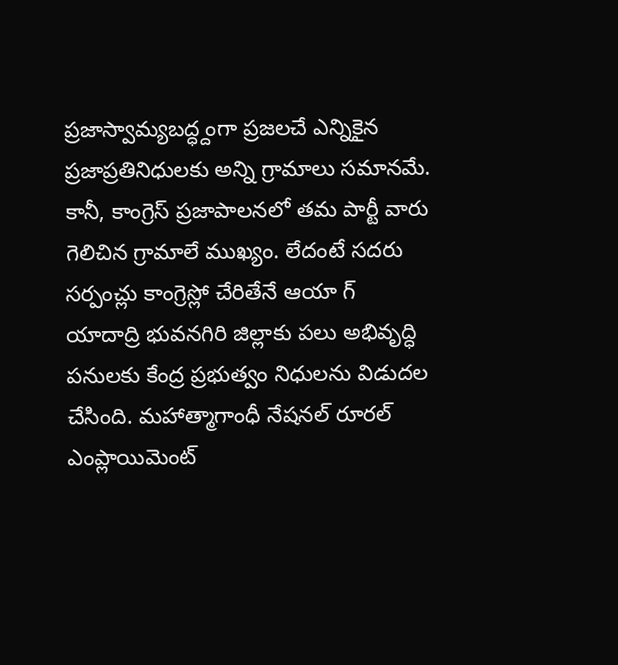ప్రజాస్వామ్యబద్ధ్దంగా ప్రజలచే ఎన్నికైన ప్రజాప్రతినిధులకు అన్ని గ్రామాలు సమానమే. కానీ, కాంగ్రెస్ ప్రజాపాలనలో తమ పార్టీ వారు గెలిచిన గ్రామాలే ముఖ్యం. లేదంటే సదరు సర్పంచ్లు కాంగ్రెస్లో చేరితేనే ఆయా గ్
యాదాద్రి భువనగిరి జిల్లాకు పలు అభివృద్ధి పనులకు కేంద్ర ప్రభుత్వం నిధులను విడుదల చేసింది. మహాత్మాగాంధీ నేషనల్ రూరల్ ఎంప్లాయిమెంట్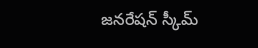జనరేషన్ స్కీమ్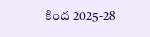కింద 2025-28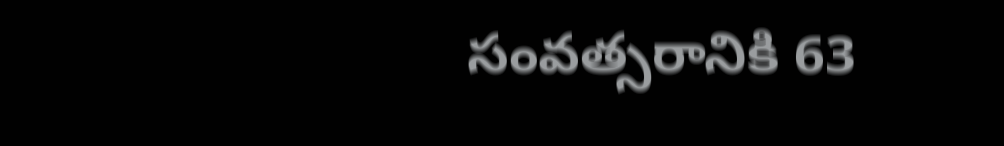సంవత్సరానికి 63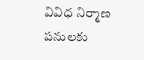వివిధ నిర్మాణ పనులకు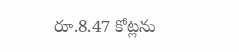రూ.8.47 కోట్లను